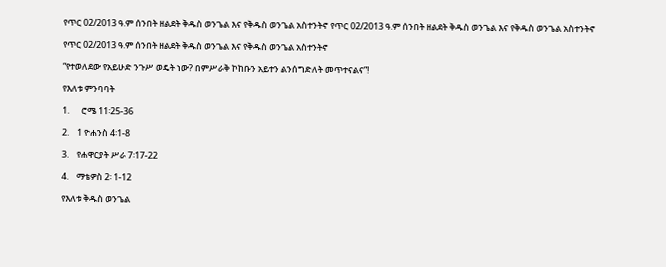የጥር 02/2013 ዓ.ም ሰንበት ዘልደት ቅዱስ ወንጌል እና የቅዱስ ወንጌል አስተንትኖ የጥር 02/2013 ዓ.ም ሰንበት ዘልደት ቅዱስ ወንጌል እና የቅዱስ ወንጌል አስተንትኖ

የጥር 02/2013 ዓ.ም ሰንበት ዘልደት ቅዱስ ወንጌል እና የቅዱስ ወንጌል አስተንትኖ

“የተወለደው የአይሁድ ንጉሥ ወዴት ነው? በምሥራቅ ኮከቡን አይተን ልንሰግድለት መጥተናልና”!

የእለቱ ምንባባት

1.      ሮሜ 11፡25-36

2.    1 ዮሐንስ 4፡1-8

3.    የሐዋርያት ሥራ 7፡17-22

4.    ማቴዎስ 2፡ 1-12

የእለቱ ቅዱስ ወንጌል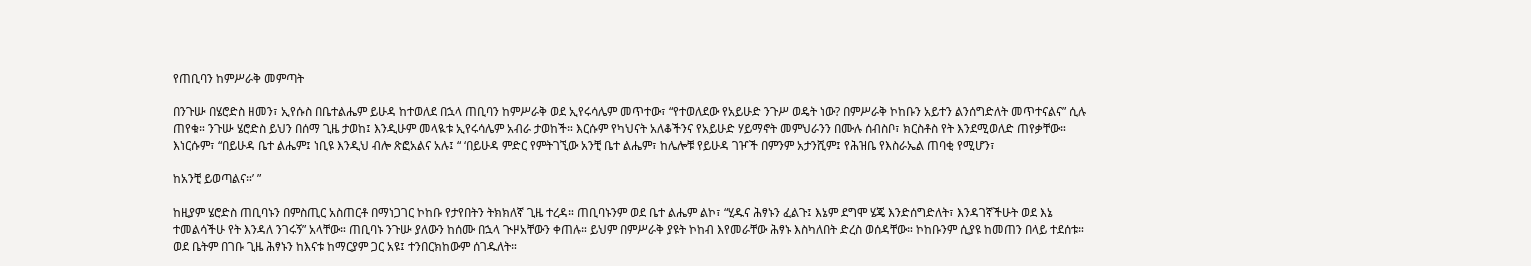የጠቢባን ከምሥራቅ መምጣት

በንጉሡ በሄሮድስ ዘመን፣ ኢየሱስ በቤተልሔም ይሁዳ ከተወለደ በኋላ ጠቢባን ከምሥራቅ ወደ ኢየሩሳሌም መጥተው፣ “የተወለደው የአይሁድ ንጉሥ ወዴት ነው? በምሥራቅ ኮከቡን አይተን ልንሰግድለት መጥተናልና” ሲሉ ጠየቁ። ንጉሡ ሄሮድስ ይህን በሰማ ጊዜ ታወከ፤ እንዲሁም መላዪቱ ኢየሩሳሌም አብራ ታወከች። እርሱም የካህናት አለቆችንና የአይሁድ ሃይማኖት መምህራንን በሙሉ ሰብስቦ፣ ክርስቶስ የት እንደሚወለድ ጠየቃቸው። እነርሱም፣ “በይሁዳ ቤተ ልሔም፤ ነቢዩ እንዲህ ብሎ ጽፎአልና አሉ፤ “ ‘በይሁዳ ምድር የምትገኚው አንቺ ቤተ ልሔም፣ ከሌሎቹ የይሁዳ ገዦች በምንም አታንሺም፤ የሕዝቤ የእስራኤል ጠባቂ የሚሆን፣

ከአንቺ ይወጣልና።’ ”

ከዚያም ሄሮድስ ጠቢባኑን በምስጢር አስጠርቶ በማነጋገር ኮከቡ የታየበትን ትክክለኛ ጊዜ ተረዳ። ጠቢባኑንም ወደ ቤተ ልሔም ልኮ፣ “ሂዱና ሕፃኑን ፈልጉ፤ እኔም ደግሞ ሄጄ እንድሰግድለት፣ እንዳገኛችሁት ወደ እኔ ተመልሳችሁ የት እንዳለ ንገሩኝ” አላቸው። ጠቢባኑ ንጉሡ ያለውን ከሰሙ በኋላ ጒዞአቸውን ቀጠሉ። ይህም በምሥራቅ ያዩት ኮከብ እየመራቸው ሕፃኑ እስካለበት ድረስ ወሰዳቸው። ኮከቡንም ሲያዩ ከመጠን በላይ ተደሰቱ። ወደ ቤትም በገቡ ጊዜ ሕፃኑን ከእናቱ ከማርያም ጋር አዩ፤ ተንበርክከውም ሰገዱለት።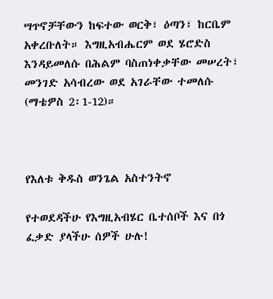ሣጥኖቻቸውን ከፍተው ወርቅ፣ ዕጣን፣ ከርቤም አቀረቡለት። እግዚአብሔርም ወደ ሄሮድስ እንዳይመለሱ በሕልም ባስጠነቀቃቸው መሠረት፣ መንገድ አሳብረው ወደ አገራቸው ተመለሱ (ማቴዎስ 2፡1-12)።



የእለቱ ቅዱስ ወንጌል አስተንትኖ

የተወደዳችሁ የእግዚአብሄር ቤተሰቦች እና በጎ ፈቃድ ያላችሁ ሰዎች ሁሉ!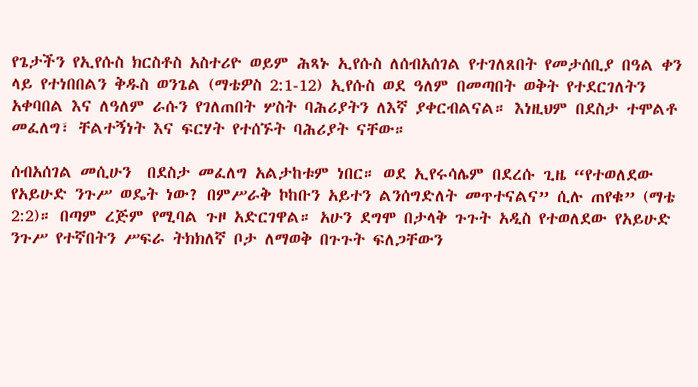የጌታችን የኢየሱስ ክርስቶስ አስተሪዮ ወይም ሕጻኑ ኢየሱስ ለሰብአሰገል የተገለጸበት የመታሰቢያ በዓል ቀን ላይ የተነበበልን ቅዱስ ወንጌል (ማቴዎስ 2:1-12) ኢየሱስ ወደ ዓለም በመጣበት ወቅት የተደርገለትን አቀባበል እና ለዓለም ራሱን የገለጠበት ሦስት ባሕሪያትን ለእኛ ያቀርብልናል። እነዚህም በደስታ ተሞልቶ መፈለግ፣ ቸልተኝነት እና ፍርሃት የተሰኙት ባሕሪያት ናቸው።

ሰብአሰገል መሲሁን  በደስታ መፈለግ አልታከቱም ነበር። ወደ ኢየሩሳሌም በደረሱ ጊዜ “የተወለደው የአይሁድ ንጉሥ ወዴት ነው? በምሥራቅ ኮከቡን አይተን ልንሰግድለት መጥተናልና” ሲሉ ጠየቁ” (ማቴ 2:2)። በጣም ረጅም የሚባል ጉዞ አድርገዋል። አሁን ደግሞ በታላቅ ጉጉት አዲስ የተወለደው የአይሁድ ንጉሥ የተኛበትን ሥፍራ ትክክለኛ ቦታ ለማወቅ በጉጉት ፍለጋቸውን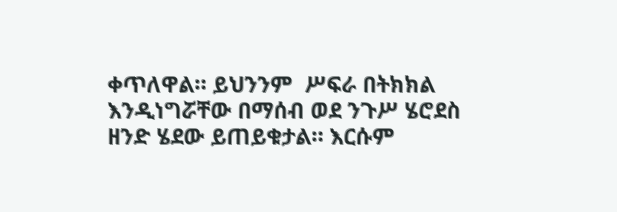ቀጥለዋል። ይህንንም  ሥፍራ በትክክል እንዲነግሯቸው በማሰብ ወደ ንጉሥ ሄሮደስ ዘንድ ሄደው ይጠይቁታል። እርሱም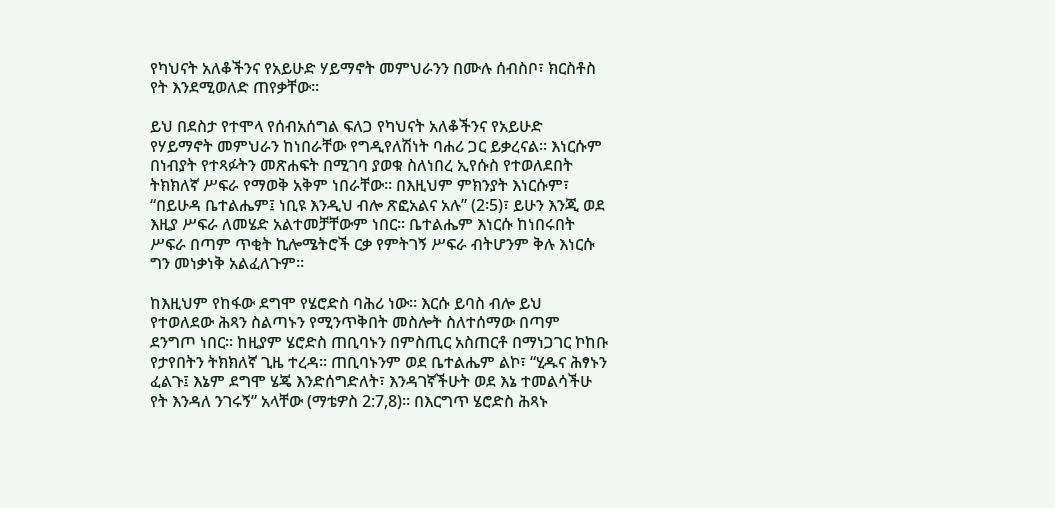የካህናት አለቆችንና የአይሁድ ሃይማኖት መምህራንን በሙሉ ሰብስቦ፣ ክርስቶስ የት እንደሚወለድ ጠየቃቸው።

ይህ በደስታ የተሞላ የሰብአሰግል ፍለጋ የካህናት አለቆችንና የአይሁድ የሃይማኖት መምህራን ከነበራቸው የግዲየለሽነት ባሐሪ ጋር ይቃረናል። እነርሱም በነብያት የተጻፉትን መጽሐፍት በሚገባ ያወቁ ስለነበረ ኢየሱስ የተወለደበት ትክክለኛ ሥፍራ የማወቅ አቅም ነበራቸው። በእዚህም ምክንያት እነርሱም፣ “በይሁዳ ቤተልሔም፤ ነቢዩ እንዲህ ብሎ ጽፎአልና አሉ” (2፡5)፣ ይሁን እንጂ ወደ እዚያ ሥፍራ ለመሄድ አልተመቻቸውም ነበር። ቤተልሔም እነርሱ ከነበሩበት ሥፍራ በጣም ጥቂት ኪሎሜትሮች ርቃ የምትገኝ ሥፍራ ብትሆንም ቅሉ እነርሱ ግን መነቃነቅ አልፈለጉም።

ከእዚህም የከፋው ደግሞ የሄሮድስ ባሕሪ ነው። እርሱ ይባስ ብሎ ይህ የተወለደው ሕጻን ስልጣኑን የሚንጥቅበት መስሎት ስለተሰማው በጣም ደንግጦ ነበር። ከዚያም ሄሮድስ ጠቢባኑን በምስጢር አስጠርቶ በማነጋገር ኮከቡ የታየበትን ትክክለኛ ጊዜ ተረዳ። ጠቢባኑንም ወደ ቤተልሔም ልኮ፣ “ሂዱና ሕፃኑን ፈልጉ፤ እኔም ደግሞ ሄጄ እንድሰግድለት፣ እንዳገኛችሁት ወደ እኔ ተመልሳችሁ የት እንዳለ ንገሩኝ” አላቸው (ማቴዎስ 2:7,8)። በእርግጥ ሄሮድስ ሕጻኑ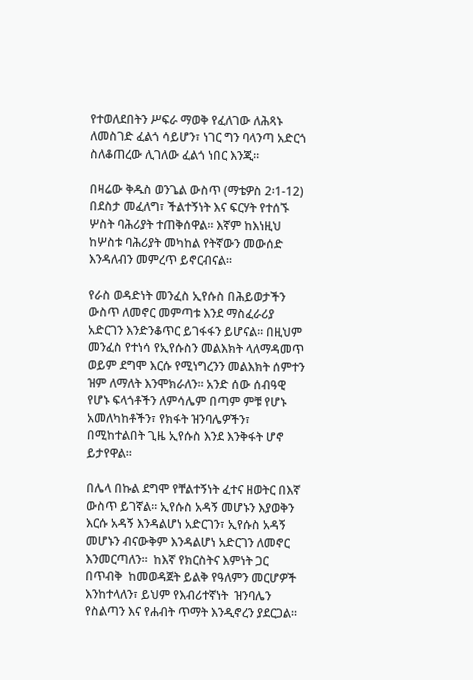የተወለደበትን ሥፍራ ማወቅ የፈለገው ለሕጻኑ ለመስገድ ፈልጎ ሳይሆን፣ ነገር ግን ባላንጣ አድርጎ ስለቆጠረው ሊገለው ፈልጎ ነበር እንጂ።

በዛሬው ቅዱስ ወንጌል ውስጥ (ማቴዎስ 2፡1-12) በደስታ መፈለግ፣ ችልተኝነት እና ፍርሃት የተሰኙ ሦስት ባሕሪያት ተጠቅሰዋል። እኛም ከእነዚህ ከሦስቱ ባሕሪያት መካከል የትኛውን መውሰድ እንዳለብን መምረጥ ይኖርብናል።

የራስ ወዳድነት መንፈስ ኢየሱስ በሕይወታችን ውስጥ ለመኖር መምጣቱ እንደ ማስፈራሪያ አድርገን እንድንቆጥር ይገፋፋን ይሆናል። በዚህም መንፈስ የተነሳ የኢየሱስን መልእክት ላለማዳመጥ ወይም ደግሞ እርሱ የሚነግረንን መልእክት ሰምተን ዝም ለማለት እንሞክራለን። አንድ ሰው ሰብዓዊ የሆኑ ፍላጎቶችን ለምሳሌም በጣም ምቹ የሆኑ አመለካከቶችን፣ የክፋት ዝንባሌዎችን፣ በሚከተልበት ጊዜ ኢየሱስ እንደ እንቅፋት ሆኖ ይታየዋል።

በሌላ በኩል ደግሞ የቸልተኝነት ፈተና ዘወትር በእኛ ውስጥ ይገኛል። ኢየሱስ አዳኝ መሆኑን እያወቅን እርሱ አዳኝ እንዳልሆነ አድርገን፣ ኢየሱስ አዳኝ መሆኑን ብናውቅም እንዳልሆነ አድርገን ለመኖር እንመርጣለን።  ከእኛ የክርስትና እምነት ጋር በጥብቅ  ከመወዳጀት ይልቅ የዓለምን መርሆዎች እንከተላለን፣ ይህም የእብሪተኛነት  ዝንባሌን  የስልጣን እና የሐብት ጥማት እንዲኖረን ያደርጋል።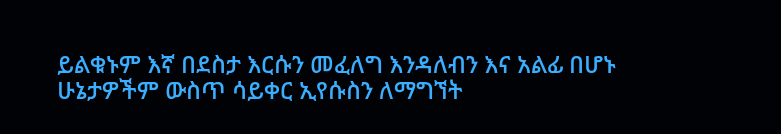ይልቁኑም እኛ በደስታ እርሱን መፈለግ እንዳለብን እና አልፊ በሆኑ ሁኔታዎችም ውስጥ ሳይቀር ኢየሱስን ለማግኘት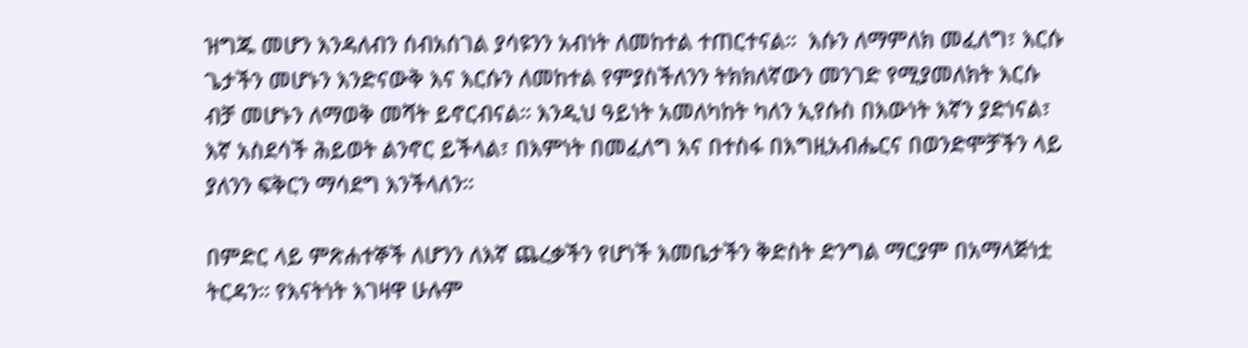ዝግጁ መሆን እንዳለብን ሰብአሰገል ያሳዩንን አብነት ለመከተል ተጠርተናል።  እሱን ለማምለክ መፈለግ፣ እርሱ ጌታችን መሆኑን እንድናውቅ እና እርሱን ለመከተል የምያስችለንን ትክክለኛውን መንገድ የሚያመለክት እርሱ ብቻ መሆኑን ለማወቅ መሻት ይኖርብናል። እንዲህ ዓይነት አመለካከት ካለን ኢየሱስ በእውነት እኛን ያድነናል፣ እኛ አስደሳች ሕይወት ልንኖር ይችላል፣ በእምነት በመፈለግ እና በተስፋ በእግዚአብሔርና በወንድሞቻችን ላይ ያለንን ፍቅርን ማሳደግ እንችላለን።

በምድር ላይ ምጽሐተኞች ለሆንን ለእኛ ጨረቃችን የሆነች እመቤታችን ቅድስት ድንግል ማርያም በአማላጅነቷ ትርዳን። የእናትነት እገዛዋ ሁሉም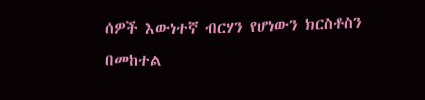ሰዎች እውነተኛ ብርሃን የሆነውን ክርስቶስን በመከተል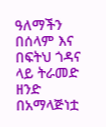ዓለማችን በሰላም እና በፍትህ ጎዳና ላይ ትራመድ ዘንድ በአማላጅነቷ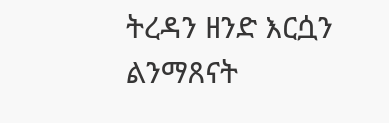ትረዳን ዘንድ እርሷን ልንማጸናት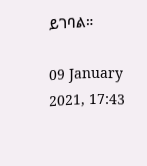ይገባል።

09 January 2021, 17:43